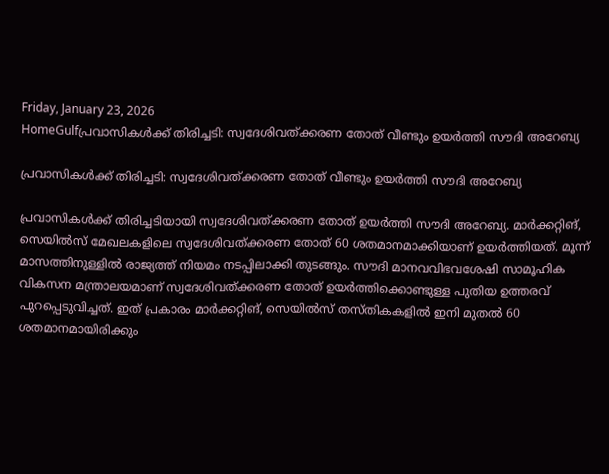Friday, January 23, 2026
HomeGulfപ്രവാസികള്‍ക്ക് തിരിച്ചടി: സ്വദേശിവത്ക്കരണ തോത് വീണ്ടും ഉയര്‍ത്തി സൗദി അറേബ്യ

പ്രവാസികള്‍ക്ക് തിരിച്ചടി: സ്വദേശിവത്ക്കരണ തോത് വീണ്ടും ഉയര്‍ത്തി സൗദി അറേബ്യ

പ്രവാസികള്‍ക്ക് തിരിച്ചടിയായി സ്വദേശിവത്ക്കരണ തോത് ഉയര്‍ത്തി സൗദി അറേബ്യ. മാര്‍ക്കറ്റിങ്, സെയില്‍സ് മേഖലകളിലെ സ്വദേശിവത്ക്കരണ തോത് 60 ശതമാനമാക്കിയാണ് ഉയര്‍ത്തിയത്. മൂന്ന് മാസത്തിനുള്ളില്‍ രാജ്യത്ത് നിയമം നടപ്പിലാക്കി തുടങ്ങും. സൗദി മാനവവിഭവശേഷി സാമൂഹിക വികസന മന്ത്രാലയമാണ് സ്വദേശിവത്ക്കരണ തോത് ഉയര്‍ത്തിക്കൊണ്ടുള്ള പുതിയ ഉത്തരവ് പുറപ്പെടുവിച്ചത്. ഇത് പ്രകാരം മാര്‍ക്കറ്റിങ്, സെയില്‍സ് തസ്തികകളില്‍ ഇനി മുതല്‍ 60 ശതമാനമായിരിക്കും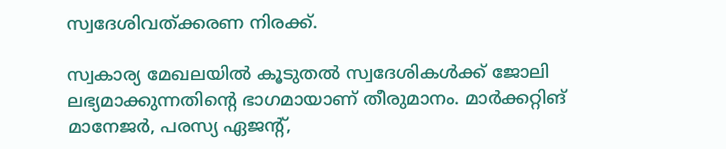സ്വദേശിവത്ക്കരണ നിരക്ക്.

സ്വകാര്യ മേഖലയില്‍ കൂടുതല്‍ സ്വദേശികള്‍ക്ക് ജോലി ലഭ്യമാക്കുന്നതിന്റെ ഭാഗമായാണ് തീരുമാനം. മാര്‍ക്കറ്റിങ് മാനേജര്‍, പരസ്യ ഏജന്റ്,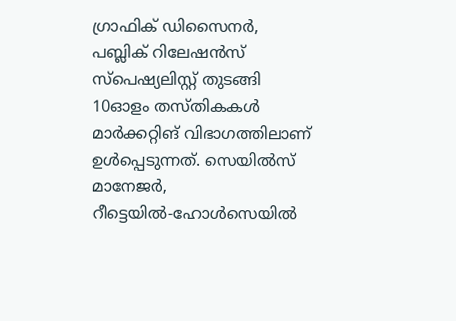ഗ്രാഫിക് ഡിസൈനര്‍, പബ്ലിക് റിലേഷന്‍സ് സ്പെഷ്യലിസ്റ്റ് തുടങ്ങി 10ഓളം തസ്തികകള്‍ മാര്‍ക്കറ്റിങ് വിഭാഗത്തിലാണ് ഉള്‍പ്പെടുന്നത്. സെയില്‍സ് മാനേജര്‍, റീട്ടെയില്‍-ഹോള്‍സെയില്‍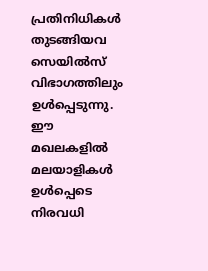പ്രതിനിധികള്‍ തുടങ്ങിയവ സെയില്‍സ് വിഭാഗത്തിലും ഉള്‍പ്പെടുന്നു. ഈ മഖലകളില്‍ മലയാളികള്‍ ഉള്‍പ്പെടെ നിരവധി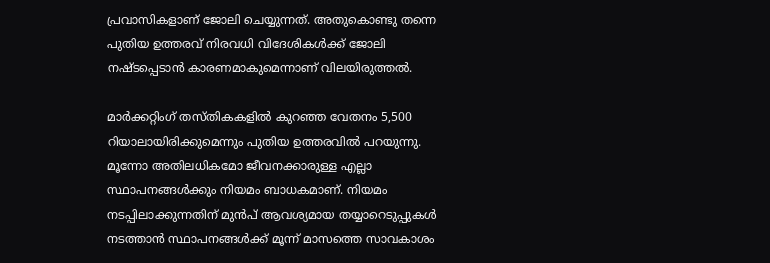പ്രവാസികളാണ് ജോലി ചെയ്യുന്നത്. അതുകൊണ്ടു തന്നെ പുതിയ ഉത്തരവ് നിരവധി വിദേശികള്‍ക്ക് ജോലി നഷ്ടപ്പെടാന്‍ കാരണമാകുമെന്നാണ് വിലയിരുത്തല്‍.

മാര്‍ക്കറ്റിംഗ് തസ്തികകളില്‍ കുറഞ്ഞ വേതനം 5,500 റിയാലായിരിക്കുമെന്നും പുതിയ ഉത്തരവില്‍ പറയുന്നു. മൂന്നോ അതിലധികമോ ജീവനക്കാരുള്ള എല്ലാ സ്ഥാപനങ്ങള്‍ക്കും നിയമം ബാധകമാണ്. നിയമം നടപ്പിലാക്കുന്നതിന് മുന്‍പ് ആവശ്യമായ തയ്യാറെടുപ്പുകള്‍ നടത്താന്‍ സ്ഥാപനങ്ങള്‍ക്ക് മൂന്ന് മാസത്തെ സാവകാശം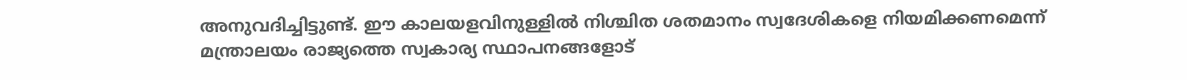അനുവദിച്ചിട്ടുണ്ട്. ഈ കാലയളവിനുള്ളില്‍ നിശ്ചിത ശതമാനം സ്വദേശികളെ നിയമിക്കണമെന്ന് മന്ത്രാലയം രാജ്യത്തെ സ്വകാര്യ സ്ഥാപനങ്ങളോട്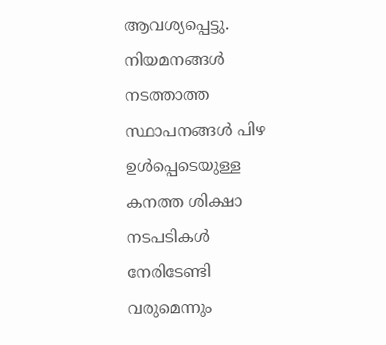ആവശ്യപ്പെട്ടു. നിയമനങ്ങള്‍ നടത്താത്ത സ്ഥാപനങ്ങള്‍ പിഴ ഉള്‍പ്പെടെയുള്ള കനത്ത ശിക്ഷാ നടപടികള്‍ നേരിടേണ്ടി വരുമെന്നും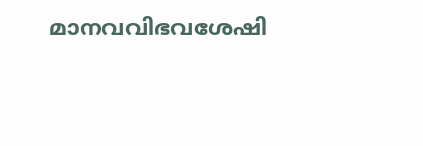മാനവവിഭവശേഷി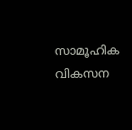സാമൂഹിക വികസന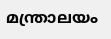മന്ത്രാലയം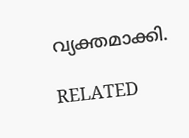വ്യക്തമാക്കി.

RELATED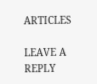ARTICLES

LEAVE A REPLY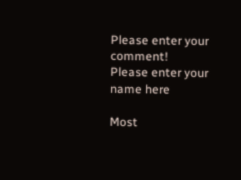Please enter your comment!
Please enter your name here

Most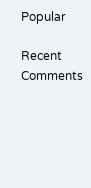Popular

Recent Comments